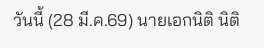วันนี้ (28 มี.ค.69) นายเอกนิติ นิติ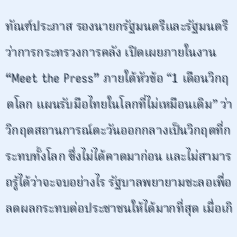ทัณฑ์ประภาส รองนายกรัฐมนตรีและรัฐมนตรีว่าการกระทรวงการคลัง เปิดเผยภายในงาน “Meet the Press” ภายใต้หัวข้อ “1 เดือนวิกฤตโลก แผนรับมือไทยในโลกที่ไม่เหมือนเดิม” ว่า วิกฤตสถานการณ์ตะวันออกกลางเป็นวิกฤตที่กระทบทั้งโลก ซึ่งไม่ได้คาดมาก่อน และไม่สามารถรู้ได้ว่าจะจบอย่างไร รัฐบาลพยายามชะลอเพื่อลดผลกระทบต่อประชาชนให้ได้มากที่สุด เมื่อเกิ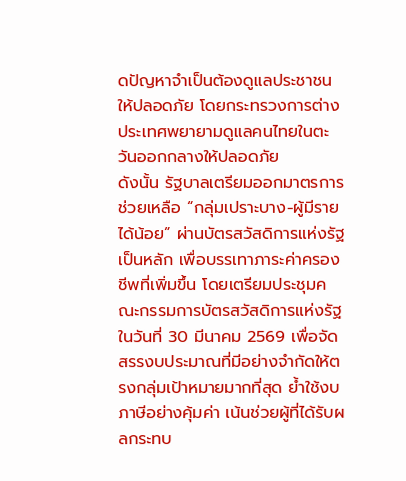ดปัญหาจำเป็นต้องดูแลประชาชนให้ปลอดภัย โดยกระทรวงการต่างประเทศพยายามดูแลคนไทยในตะวันออกกลางให้ปลอดภัย
ดังนั้น รัฐบาลเตรียมออกมาตรการช่วยเหลือ “กลุ่มเปราะบาง-ผู้มีรายได้น้อย” ผ่านบัตรสวัสดิการแห่งรัฐเป็นหลัก เพื่อบรรเทาภาระค่าครองชีพที่เพิ่มขึ้น โดยเตรียมประชุมคณะกรรมการบัตรสวัสดิการแห่งรัฐ ในวันที่ 30 มีนาคม 2569 เพื่อจัดสรรงบประมาณที่มีอย่างจำกัดให้ตรงกลุ่มเป้าหมายมากที่สุด ย้ำใช้งบภาษีอย่างคุ้มค่า เน้นช่วยผู้ที่ได้รับผลกระทบ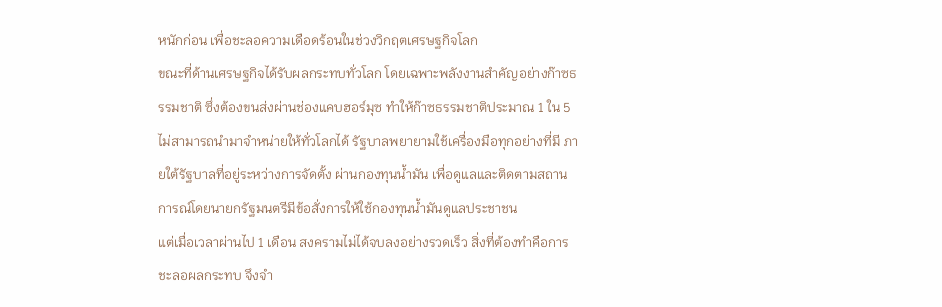หนักก่อน เพื่อชะลอความเดือดร้อนในช่วงวิกฤตเศรษฐกิจโลก
ขณะที่ด้านเศรษฐกิจได้รับผลกระทบทั่วโลก โดยเฉพาะพลังงานสำคัญอย่างก๊าซธรรมชาติ ซึ่งต้องขนส่งผ่านช่องแคบฮอร์มุซ ทำให้ก๊าซธรรมชาติประมาณ 1 ใน 5 ไม่สามารถนำมาจำหน่ายให้ทั่วโลกได้ รัฐบาลพยายามใช้เครื่องมือทุกอย่างที่มี ภายใต้รัฐบาลที่อยู่ระหว่างการจัดตั้ง ผ่านกองทุนน้ำมัน เพื่อดูแลและติดตามสถานการณ์โดยนายกรัฐมนตรีมีข้อสั่งการให้ใช้กองทุนน้ำมันดูแลประชาชน
แต่เมื่อเวลาผ่านไป 1 เดือน สงครามไม่ได้จบลงอย่างรวดเร็ว สิ่งที่ต้องทำคือการชะลอผลกระทบ จึงจำ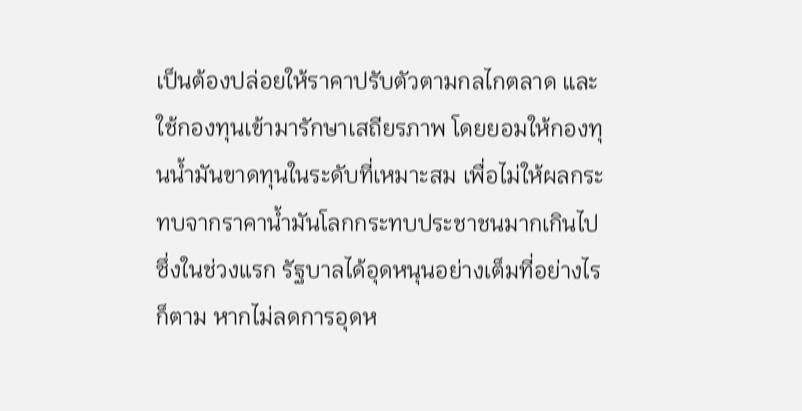เป็นต้องปล่อยให้ราคาปรับตัวตามกลไกตลาด และใช้กองทุนเข้ามารักษาเสถียรภาพ โดยยอมให้กองทุนน้ำมันขาดทุนในระดับที่เหมาะสม เพื่อไม่ให้ผลกระทบจากราคาน้ำมันโลกกระทบประชาชนมากเกินไป
ซึ่งในช่วงแรก รัฐบาลได้อุดหนุนอย่างเต็มที่อย่างไรก็ตาม หากไม่ลดการอุดห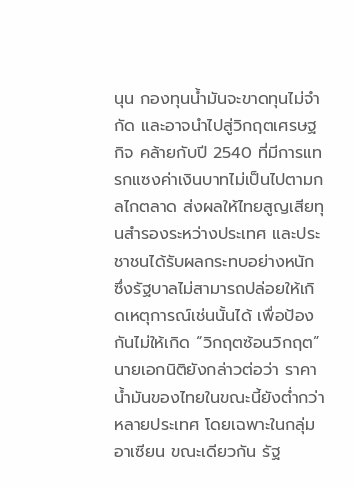นุน กองทุนน้ำมันจะขาดทุนไม่จำกัด และอาจนำไปสู่วิกฤตเศรษฐกิจ คล้ายกับปี 2540 ที่มีการแทรกแซงค่าเงินบาทไม่เป็นไปตามกลไกตลาด ส่งผลให้ไทยสูญเสียทุนสำรองระหว่างประเทศ และประชาชนได้รับผลกระทบอย่างหนัก ซึ่งรัฐบาลไม่สามารถปล่อยให้เกิดเหตุการณ์เช่นนั้นได้ เพื่อป้องกันไม่ให้เกิด “วิกฤตซ้อนวิกฤต”
นายเอกนิติยังกล่าวต่อว่า ราคาน้ำมันของไทยในขณะนี้ยังต่ำกว่าหลายประเทศ โดยเฉพาะในกลุ่มอาเซียน ขณะเดียวกัน รัฐ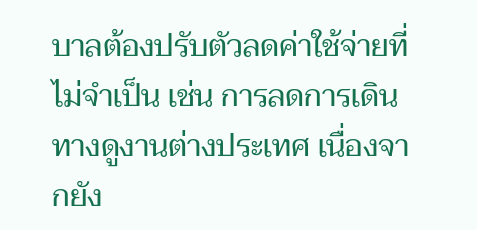บาลต้องปรับตัวลดค่าใช้จ่ายที่ไม่จำเป็น เช่น การลดการเดินทางดูงานต่างประเทศ เนื่องจากยัง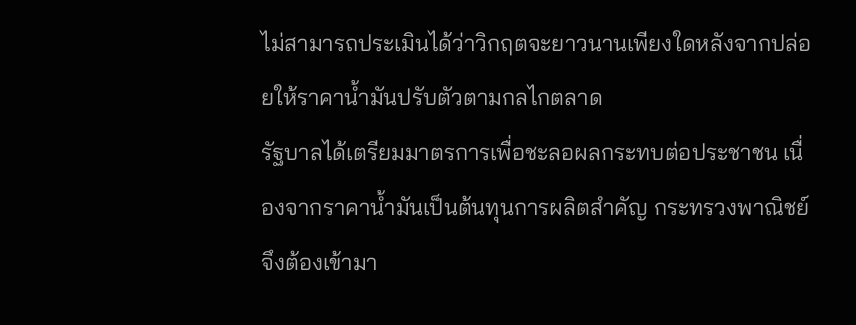ไม่สามารถประเมินได้ว่าวิกฤตจะยาวนานเพียงใดหลังจากปล่อยให้ราคาน้ำมันปรับตัวตามกลไกตลาด
รัฐบาลได้เตรียมมาตรการเพื่อชะลอผลกระทบต่อประชาชน เนื่องจากราคาน้ำมันเป็นต้นทุนการผลิตสำคัญ กระทรวงพาณิชย์จึงต้องเข้ามา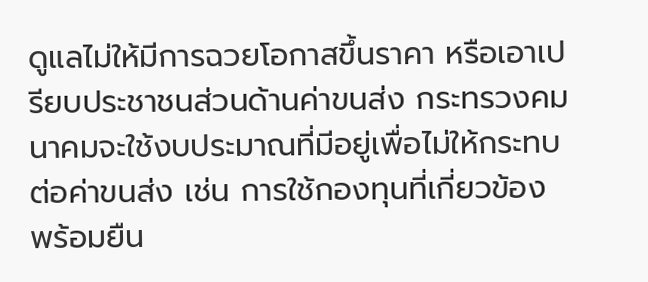ดูแลไม่ให้มีการฉวยโอกาสขึ้นราคา หรือเอาเปรียบประชาชนส่วนด้านค่าขนส่ง กระทรวงคมนาคมจะใช้งบประมาณที่มีอยู่เพื่อไม่ให้กระทบต่อค่าขนส่ง เช่น การใช้กองทุนที่เกี่ยวข้อง พร้อมยืน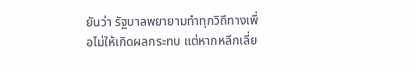ยันว่า รัฐบาลพยายามทำทุกวิถีทางเพื่อไม่ให้เกิดผลกระทบ แต่หากหลีกเลี่ย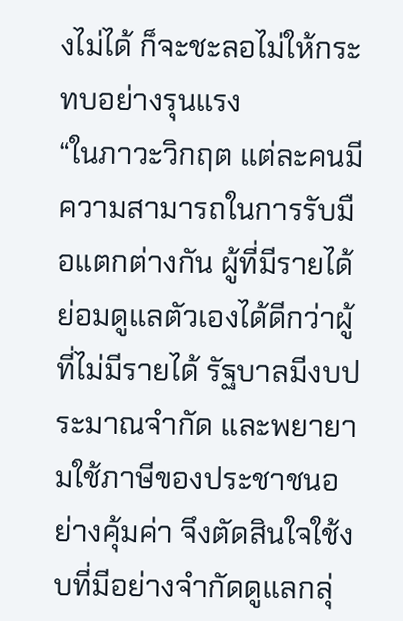งไม่ได้ ก็จะชะลอไม่ให้กระทบอย่างรุนแรง
“ในภาวะวิกฤต แต่ละคนมีความสามารถในการรับมือแตกต่างกัน ผู้ที่มีรายได้ย่อมดูแลตัวเองได้ดีกว่าผู้ที่ไม่มีรายได้ รัฐบาลมีงบประมาณจำกัด และพยายามใช้ภาษีของประชาชนอย่างคุ้มค่า จึงตัดสินใจใช้งบที่มีอย่างจำกัดดูแลกลุ่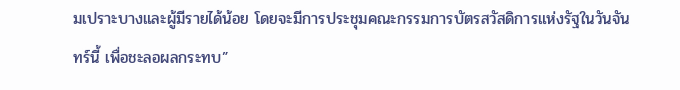มเปราะบางและผู้มีรายได้น้อย โดยจะมีการประชุมคณะกรรมการบัตรสวัสดิการแห่งรัฐในวันจันทร์นี้ เพื่อชะลอผลกระทบ”